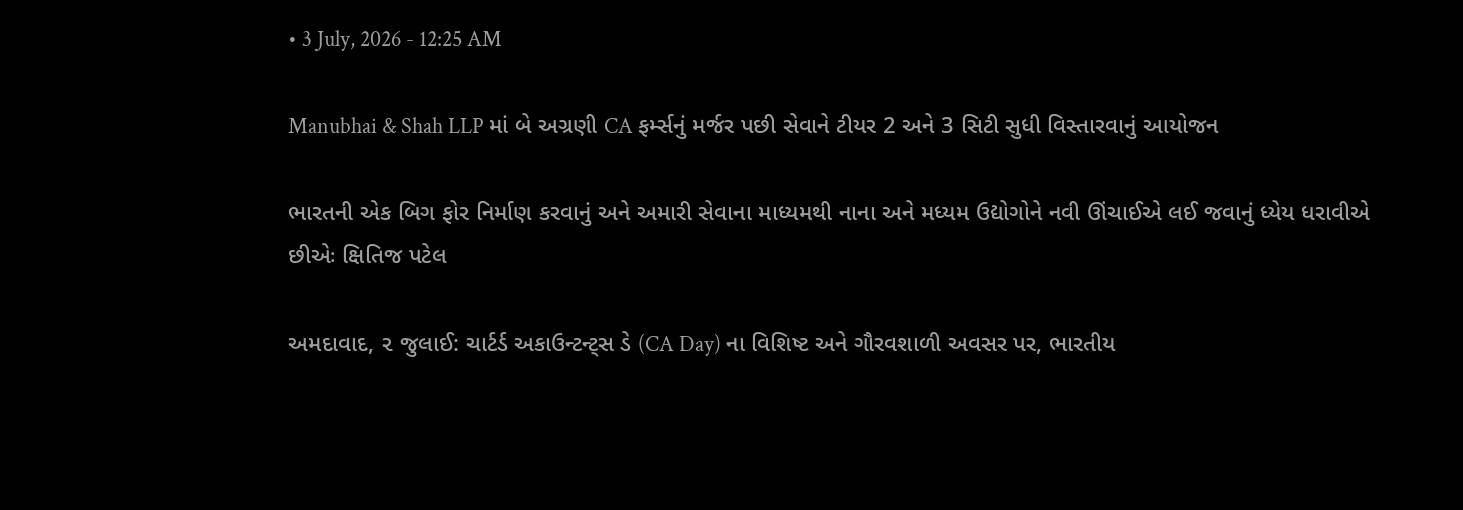• 3 July, 2026 - 12:25 AM

Manubhai & Shah LLP માં બે અગ્રણી CA ફર્મ્સનું મર્જર પછી સેવાને ટીયર 2 અને 3 સિટી સુધી વિસ્તારવાનું આયોજન

ભારતની એક બિગ ફોર નિર્માણ કરવાનું અને અમારી સેવાના માધ્યમથી નાના અને મધ્યમ ઉદ્યોગોને નવી ઊંચાઈએ લઈ જવાનું ધ્યેય ધરાવીએ છીએઃ ક્ષિતિજ પટેલ

અમદાવાદ, ૨ જુલાઈ: ચાર્ટર્ડ અકાઉન્ટન્ટ્સ ડે (CA Day) ના વિશિષ્ટ અને ગૌરવશાળી અવસર પર, ભારતીય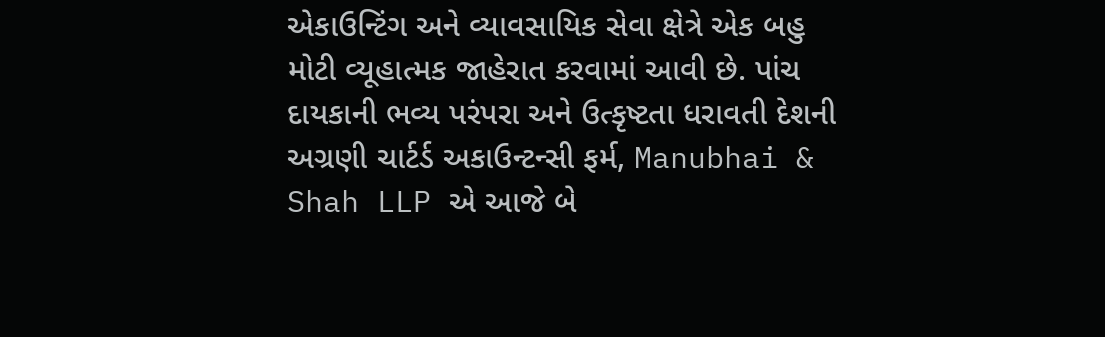એકાઉન્ટિંગ અને વ્યાવસાયિક સેવા ક્ષેત્રે એક બહુ મોટી વ્યૂહાત્મક જાહેરાત કરવામાં આવી છે. પાંચ દાયકાની ભવ્ય પરંપરા અને ઉત્કૃષ્ટતા ધરાવતી દેશની અગ્રણી ચાર્ટર્ડ અકાઉન્ટન્સી ફર્મ, Manubhai & Shah LLP એ આજે બે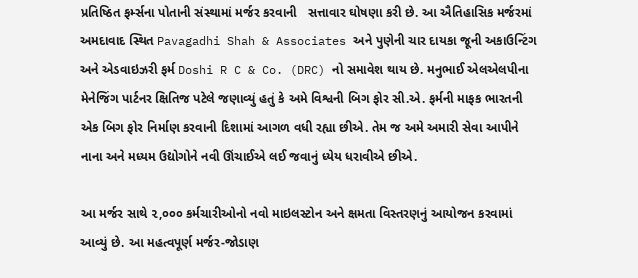પ્રતિષ્ઠિત ફર્મ્સના પોતાની સંસ્થામાં મર્જર કરવાની   સત્તાવાર ઘોષણા કરી છે. આ ઐતિહાસિક મર્જરમાં અમદાવાદ સ્થિત Pavagadhi Shah & Associates અને પુણેની ચાર દાયકા જૂની અકાઉન્ટિંગ અને એડવાઇઝરી ફર્મ Doshi R C & Co. (DRC) નો સમાવેશ થાય છે. મનુભાઈ એલએલપીના મેનેજિંગ પાર્ટનર ક્ષિતિજ પટેલે જણાવ્યું હતું કે અમે વિશ્વની બિગ ફોર સી.એ. ફર્મની માફક ભારતની એક બિગ ફોર નિર્માણ કરવાની દિશામાં આગળ વધી રહ્યા છીએ. તેમ જ અમે અમારી સેવા આપીને નાના અને મધ્યમ ઉદ્યોગોને નવી ઊંચાઈએ લઈ જવાનું ધ્યેય ધરાવીએ છીએ.

આ મર્જર સાથે ૨,૦૦૦ કર્મચારીઓનો નવો માઇલસ્ટોન અને ક્ષમતા વિસ્તરણનું આયોજન કરવામાં આવ્યું છે. આ મહત્વપૂર્ણ મર્જર-જોડાણ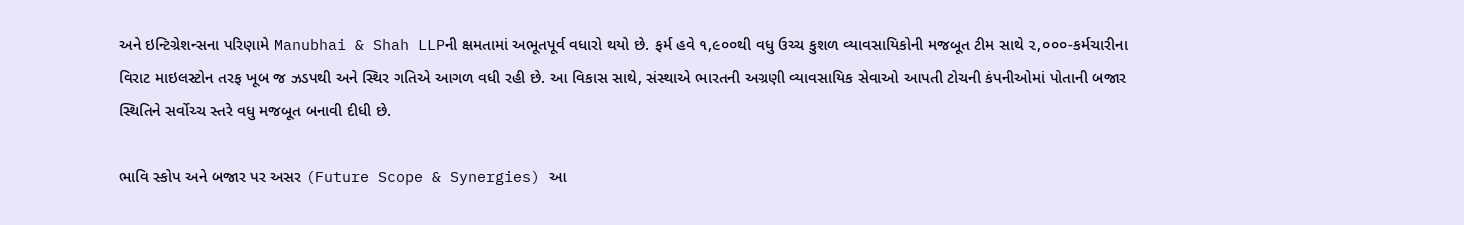અને ઇન્ટિગ્રેશન્સના પરિણામે Manubhai & Shah LLPની ક્ષમતામાં અભૂતપૂર્વ વધારો થયો છે. ફર્મ હવે ૧,૯૦૦થી વધુ ઉચ્ચ કુશળ વ્યાવસાયિકોની મજબૂત ટીમ સાથે ૨,૦૦૦-કર્મચારીના વિરાટ માઇલસ્ટોન તરફ ખૂબ જ ઝડપથી અને સ્થિર ગતિએ આગળ વધી રહી છે. આ વિકાસ સાથે, સંસ્થાએ ભારતની અગ્રણી વ્યાવસાયિક સેવાઓ આપતી ટોચની કંપનીઓમાં પોતાની બજાર સ્થિતિને સર્વોચ્ચ સ્તરે વધુ મજબૂત બનાવી દીધી છે.

ભાવિ સ્કોપ અને બજાર પર અસર (Future Scope & Synergies) આ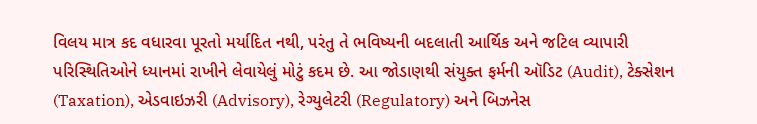વિલય માત્ર કદ વધારવા પૂરતો મર્યાદિત નથી, પરંતુ તે ભવિષ્યની બદલાતી આર્થિક અને જટિલ વ્યાપારી પરિસ્થિતિઓને ધ્યાનમાં રાખીને લેવાયેલું મોટું કદમ છે. આ જોડાણથી સંયુક્ત ફર્મની ઑડિટ (Audit), ટેક્સેશન (Taxation), એડવાઇઝરી (Advisory), રેગ્યુલેટરી (Regulatory) અને બિઝનેસ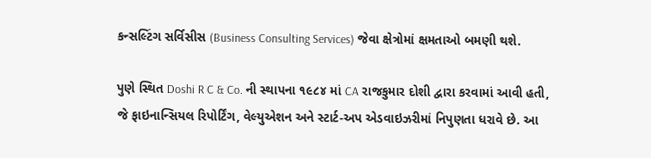કન્સલ્ટિંગ સર્વિસીસ (Business Consulting Services) જેવા ક્ષેત્રોમાં ક્ષમતાઓ બમણી થશે.

પુણે સ્થિત Doshi R C & Co. ની સ્થાપના ૧૯૮૪ માં CA રાજકુમાર દોશી દ્વારા કરવામાં આવી હતી, જે ફાઇનાન્સિયલ રિપોર્ટિંગ, વેલ્યુએશન અને સ્ટાર્ટ-અપ એડવાઇઝરીમાં નિપુણતા ધરાવે છે. આ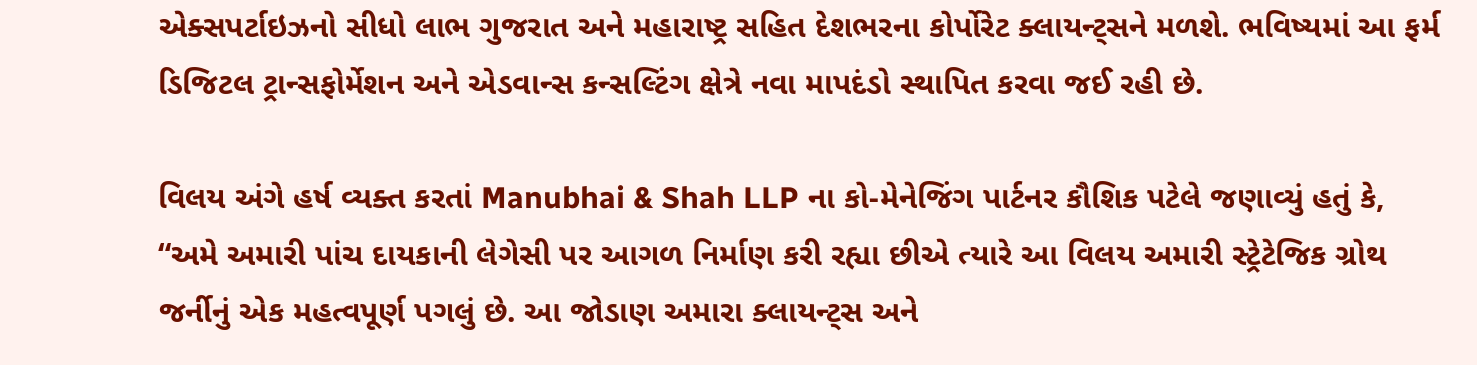એક્સપર્ટાઇઝનો સીધો લાભ ગુજરાત અને મહારાષ્ટ્ર સહિત દેશભરના કોર્પોરેટ ક્લાયન્ટ્સને મળશે. ભવિષ્યમાં આ ફર્મ ડિજિટલ ટ્રાન્સફોર્મેશન અને એડવાન્સ કન્સલ્ટિંગ ક્ષેત્રે નવા માપદંડો સ્થાપિત કરવા જઈ રહી છે.

વિલય અંગે હર્ષ વ્યક્ત કરતાં Manubhai & Shah LLP ના કો-મેનેજિંગ પાર્ટનર કૌશિક પટેલે જણાવ્યું હતું કે, “અમે અમારી પાંચ દાયકાની લેગેસી પર આગળ નિર્માણ કરી રહ્યા છીએ ત્યારે આ વિલય અમારી સ્ટ્રેટેજિક ગ્રોથ જર્નીનું એક મહત્વપૂર્ણ પગલું છે. આ જોડાણ અમારા ક્લાયન્ટ્સ અને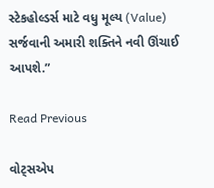સ્ટેકહોલ્ડર્સ માટે વધુ મૂલ્ય (Value) સર્જવાની અમારી શક્તિને નવી ઊંચાઈ આપશે.”

Read Previous

વોટ્સએપ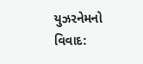યુઝરનેમનો વિવાદ: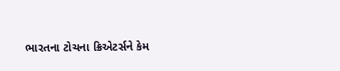ભારતના ટોચના ક્રિએટર્સને કેમ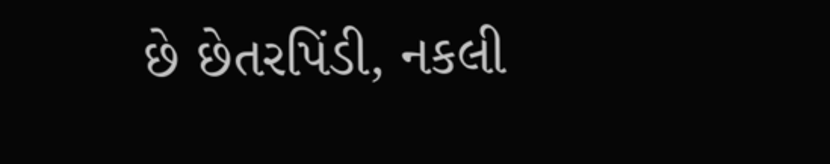છે છેતરપિંડી, નકલી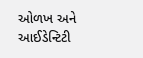ઓળખ અને આઈડેન્ટિટી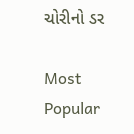ચોરીનો ડર

Most Popular